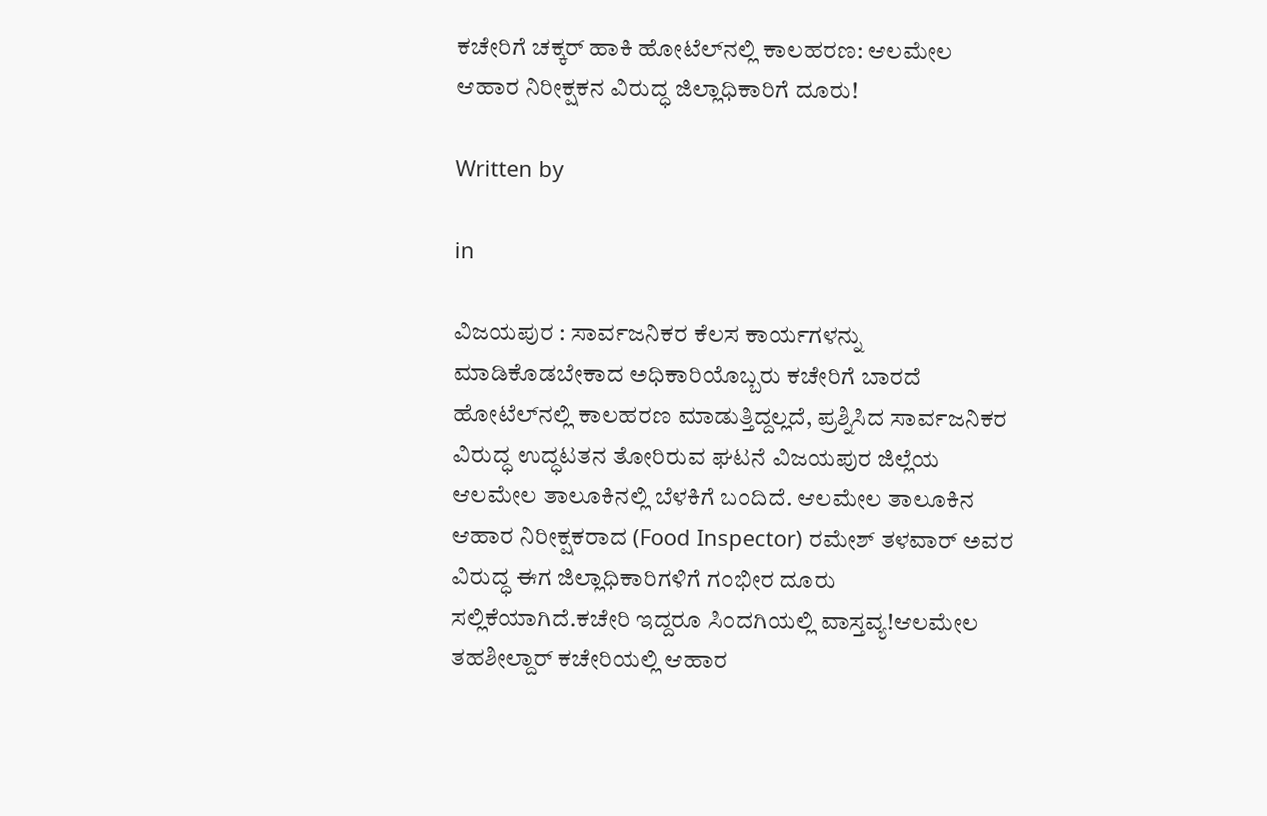ಕಚೇರಿಗೆ ಚಕ್ಕರ್ ಹಾಕಿ ಹೋಟೆಲ್‌ನಲ್ಲಿ ಕಾಲಹರಣ: ಆಲಮೇಲ ಆಹಾರ ನಿರೀಕ್ಷಕನ ವಿರುದ್ಧ ಜಿಲ್ಲಾಧಿಕಾರಿಗೆ ದೂರು!

Written by

in

ವಿಜಯಪುರ : ಸಾರ್ವಜನಿಕರ ಕೆಲಸ ಕಾರ್ಯಗಳನ್ನು ಮಾಡಿಕೊಡಬೇಕಾದ ಅಧಿಕಾರಿಯೊಬ್ಬರು ಕಚೇರಿಗೆ ಬಾರದೆ ಹೋಟೆಲ್‌ನಲ್ಲಿ ಕಾಲಹರಣ ಮಾಡುತ್ತಿದ್ದಲ್ಲದೆ, ಪ್ರಶ್ನಿಸಿದ ಸಾರ್ವಜನಿಕರ ವಿರುದ್ಧ ಉದ್ಧಟತನ ತೋರಿರುವ ಘಟನೆ ವಿಜಯಪುರ ಜಿಲ್ಲೆಯ ಆಲಮೇಲ ತಾಲೂಕಿನಲ್ಲಿ ಬೆಳಕಿಗೆ ಬಂದಿದೆ. ಆಲಮೇಲ ತಾಲೂಕಿನ ಆಹಾರ ನಿರೀಕ್ಷಕರಾದ (Food Inspector) ರಮೇಶ್ ತಳವಾರ್ ಅವರ ವಿರುದ್ಧ ಈಗ ಜಿಲ್ಲಾಧಿಕಾರಿಗಳಿಗೆ ಗಂಭೀರ ದೂರು ಸಲ್ಲಿಕೆಯಾಗಿದೆ.ಕಚೇರಿ ಇದ್ದರೂ ಸಿಂದಗಿಯಲ್ಲಿ ವಾಸ್ತವ್ಯ!ಆಲಮೇಲ ತಹಶೀಲ್ದಾರ್ ಕಚೇರಿಯಲ್ಲಿ ಆಹಾರ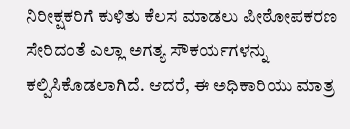ನಿರೀಕ್ಷಕರಿಗೆ ಕುಳಿತು ಕೆಲಸ ಮಾಡಲು ಪೀಠೋಪಕರಣ ಸೇರಿದಂತೆ ಎಲ್ಲಾ ಅಗತ್ಯ ಸೌಕರ್ಯಗಳನ್ನು ಕಲ್ಪಿಸಿಕೊಡಲಾಗಿದೆ. ಆದರೆ, ಈ ಅಧಿಕಾರಿಯು ಮಾತ್ರ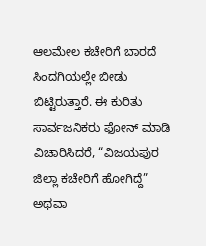ಆಲಮೇಲ ಕಚೇರಿಗೆ ಬಾರದೆ ಸಿಂದಗಿಯಲ್ಲೇ ಬೀಡು ಬಿಟ್ಟಿರುತ್ತಾರೆ. ಈ ಕುರಿತು ಸಾರ್ವಜನಿಕರು ಫೋನ್ ಮಾಡಿ ವಿಚಾರಿಸಿದರೆ, “ವಿಜಯಪುರ ಜಿಲ್ಲಾ ಕಚೇರಿಗೆ ಹೋಗಿದ್ದೆ” ಅಥವಾ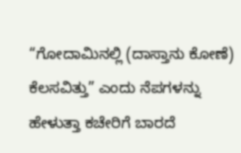“ಗೋದಾಮಿನಲ್ಲಿ (ದಾಸ್ತಾನು ಕೋಣೆ) ಕೆಲಸವಿತ್ತು” ಎಂದು ನೆಪಗಳನ್ನು ಹೇಳುತ್ತಾ ಕಚೇರಿಗೆ ಬಾರದೆ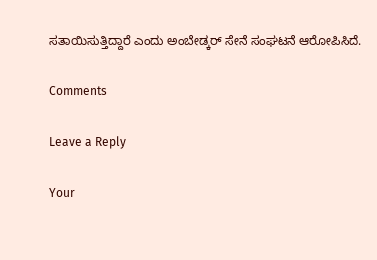ಸತಾಯಿಸುತ್ತಿದ್ದಾರೆ ಎಂದು ಅಂಬೇಡ್ಕರ್ ಸೇನೆ ಸಂಘಟನೆ ಆರೋಪಿಸಿದೆ.

Comments

Leave a Reply

Your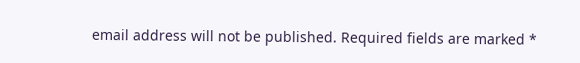email address will not be published. Required fields are marked *